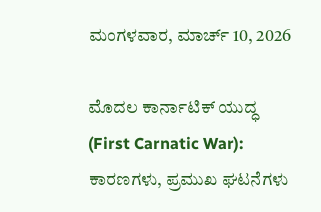ಮಂಗಳವಾರ, ಮಾರ್ಚ್ 10, 2026

ಮೊದಲ ಕಾರ್ನಾಟಿಕ್ ಯುದ್ಧ (First Carnatic War): ಕಾರಣಗಳು, ಪ್ರಮುಖ ಘಟನೆಗಳು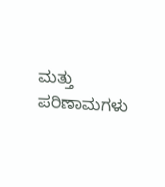ಮತ್ತು ಪರಿಣಾಮಗಳು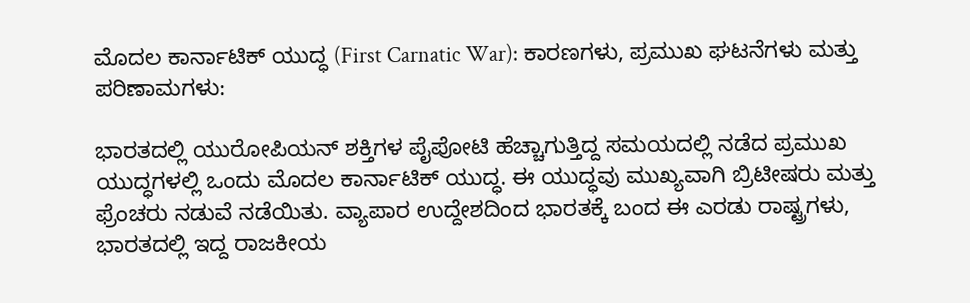ಮೊದಲ ಕಾರ್ನಾಟಿಕ್ ಯುದ್ಧ (First Carnatic War): ಕಾರಣಗಳು, ಪ್ರಮುಖ ಘಟನೆಗಳು ಮತ್ತು ಪರಿಣಾಮಗಳು:

ಭಾರತದಲ್ಲಿ ಯುರೋಪಿಯನ್ ಶಕ್ತಿಗಳ ಪೈಪೋಟಿ ಹೆಚ್ಚಾಗುತ್ತಿದ್ದ ಸಮಯದಲ್ಲಿ ನಡೆದ ಪ್ರಮುಖ ಯುದ್ಧಗಳಲ್ಲಿ ಒಂದು ಮೊದಲ ಕಾರ್ನಾಟಿಕ್ ಯುದ್ಧ. ಈ ಯುದ್ಧವು ಮುಖ್ಯವಾಗಿ ಬ್ರಿಟೀಷರು ಮತ್ತು ಫ್ರೆಂಚರು ನಡುವೆ ನಡೆಯಿತು. ವ್ಯಾಪಾರ ಉದ್ದೇಶದಿಂದ ಭಾರತಕ್ಕೆ ಬಂದ ಈ ಎರಡು ರಾಷ್ಟ್ರಗಳು, ಭಾರತದಲ್ಲಿ ಇದ್ದ ರಾಜಕೀಯ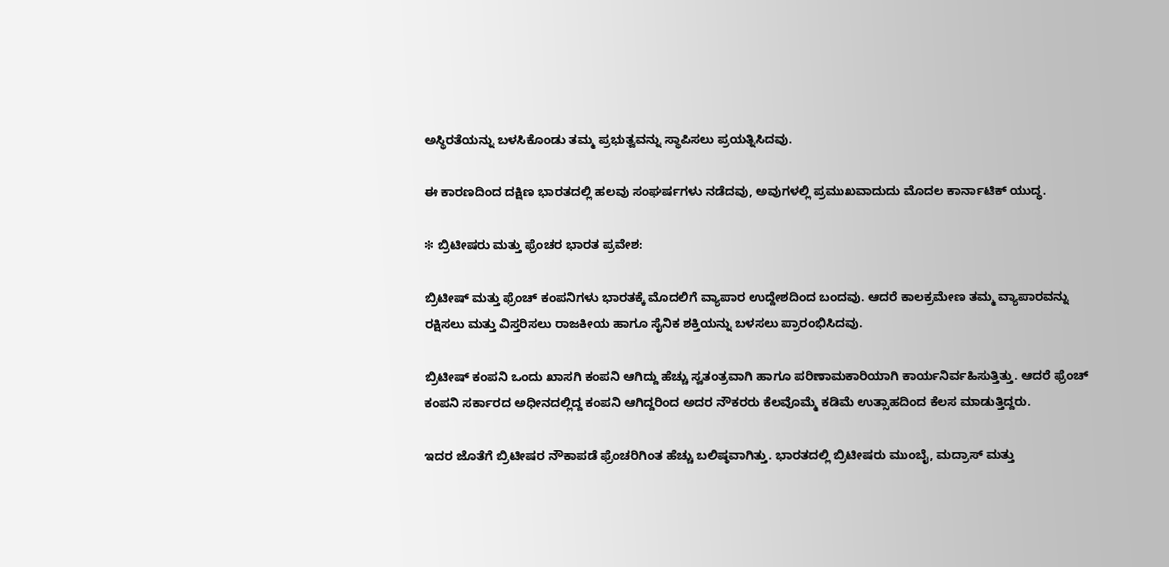ಅಸ್ಥಿರತೆಯನ್ನು ಬಳಸಿಕೊಂಡು ತಮ್ಮ ಪ್ರಭುತ್ವವನ್ನು ಸ್ಥಾಪಿಸಲು ಪ್ರಯತ್ನಿಸಿದವು.

ಈ ಕಾರಣದಿಂದ ದಕ್ಷಿಣ ಭಾರತದಲ್ಲಿ ಹಲವು ಸಂಘರ್ಷಗಳು ನಡೆದವು, ಅವುಗಳಲ್ಲಿ ಪ್ರಮುಖವಾದುದು ಮೊದಲ ಕಾರ್ನಾಟಿಕ್ ಯುದ್ಧ.

❇ ಬ್ರಿಟೀಷರು ಮತ್ತು ಫ್ರೆಂಚರ ಭಾರತ ಪ್ರವೇಶ:

ಬ್ರಿಟೀಷ್ ಮತ್ತು ಫ್ರೆಂಚ್ ಕಂಪನಿಗಳು ಭಾರತಕ್ಕೆ ಮೊದಲಿಗೆ ವ್ಯಾಪಾರ ಉದ್ದೇಶದಿಂದ ಬಂದವು. ಆದರೆ ಕಾಲಕ್ರಮೇಣ ತಮ್ಮ ವ್ಯಾಪಾರವನ್ನು ರಕ್ಷಿಸಲು ಮತ್ತು ವಿಸ್ತರಿಸಲು ರಾಜಕೀಯ ಹಾಗೂ ಸೈನಿಕ ಶಕ್ತಿಯನ್ನು ಬಳಸಲು ಪ್ರಾರಂಭಿಸಿದವು.

ಬ್ರಿಟೀಷ್ ಕಂಪನಿ ಒಂದು ಖಾಸಗಿ ಕಂಪನಿ ಆಗಿದ್ದು ಹೆಚ್ಚು ಸ್ವತಂತ್ರವಾಗಿ ಹಾಗೂ ಪರಿಣಾಮಕಾರಿಯಾಗಿ ಕಾರ್ಯನಿರ್ವಹಿಸುತ್ತಿತ್ತು. ಆದರೆ ಫ್ರೆಂಚ್ ಕಂಪನಿ ಸರ್ಕಾರದ ಅಧೀನದಲ್ಲಿದ್ದ ಕಂಪನಿ ಆಗಿದ್ದರಿಂದ ಅದರ ನೌಕರರು ಕೆಲವೊಮ್ಮೆ ಕಡಿಮೆ ಉತ್ಸಾಹದಿಂದ ಕೆಲಸ ಮಾಡುತ್ತಿದ್ದರು.

ಇದರ ಜೊತೆಗೆ ಬ್ರಿಟೀಷರ ನೌಕಾಪಡೆ ಫ್ರೆಂಚರಿಗಿಂತ ಹೆಚ್ಚು ಬಲಿಷ್ಠವಾಗಿತ್ತು. ಭಾರತದಲ್ಲಿ ಬ್ರಿಟೀಷರು ಮುಂಬೈ, ಮದ್ರಾಸ್ ಮತ್ತು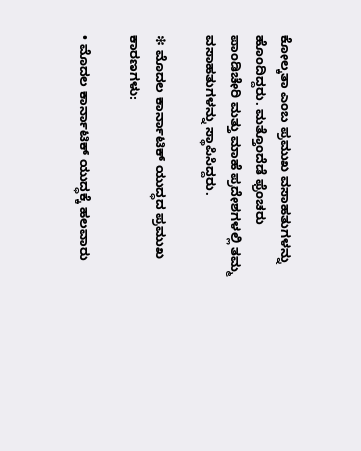ಕೋಲ್ಕತಾ ಎಂಬ ಪ್ರಮುಖ ವಸಾಹತುಗಳನ್ನು ಹೊಂದಿದ್ದರು. ಮತ್ತೊಂದೆಡೆ ಫ್ರೆಂಚರು ಪಾಂಡಿಚೇರಿ ಮತ್ತು ಮಾಹೆ ಪ್ರದೇಶಗಳಲ್ಲಿ ತಮ್ಮ ವಸಾಹತುಗಳನ್ನು ಸ್ಥಾಪಿಸಿದ್ದರು.

❇ ಮೊದಲ ಕಾರ್ನಾಟಿಕ್ ಯುದ್ಧದ ಪ್ರಮುಖ ಕಾರಣಗಳು:

• ಮೊದಲ ಕಾರ್ನಾಟಿಕ್ ಯುದ್ಧಕ್ಕೆ ಹಲವಾರು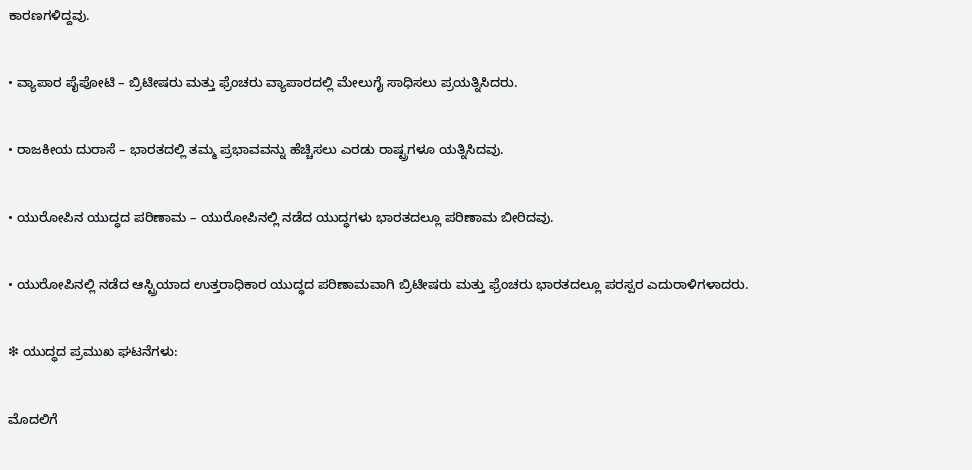ಕಾರಣಗಳಿದ್ದವು.

• ವ್ಯಾಪಾರ ಪೈಪೋಟಿ – ಬ್ರಿಟೀಷರು ಮತ್ತು ಫ್ರೆಂಚರು ವ್ಯಾಪಾರದಲ್ಲಿ ಮೇಲುಗೈ ಸಾಧಿಸಲು ಪ್ರಯತ್ನಿಸಿದರು.

• ರಾಜಕೀಯ ದುರಾಸೆ – ಭಾರತದಲ್ಲಿ ತಮ್ಮ ಪ್ರಭಾವವನ್ನು ಹೆಚ್ಚಿಸಲು ಎರಡು ರಾಷ್ಟ್ರಗಳೂ ಯತ್ನಿಸಿದವು.

• ಯುರೋಪಿನ ಯುದ್ಧದ ಪರಿಣಾಮ – ಯುರೋಪಿನಲ್ಲಿ ನಡೆದ ಯುದ್ಧಗಳು ಭಾರತದಲ್ಲೂ ಪರಿಣಾಮ ಬೀರಿದವು.

• ಯುರೋಪಿನಲ್ಲಿ ನಡೆದ ಆಸ್ಟ್ರಿಯಾದ ಉತ್ತರಾಧಿಕಾರ ಯುದ್ಧದ ಪರಿಣಾಮವಾಗಿ ಬ್ರಿಟೀಷರು ಮತ್ತು ಫ್ರೆಂಚರು ಭಾರತದಲ್ಲೂ ಪರಸ್ಪರ ಎದುರಾಳಿಗಳಾದರು.

❇ ಯುದ್ಧದ ಪ್ರಮುಖ ಘಟನೆಗಳು:

ಮೊದಲಿಗೆ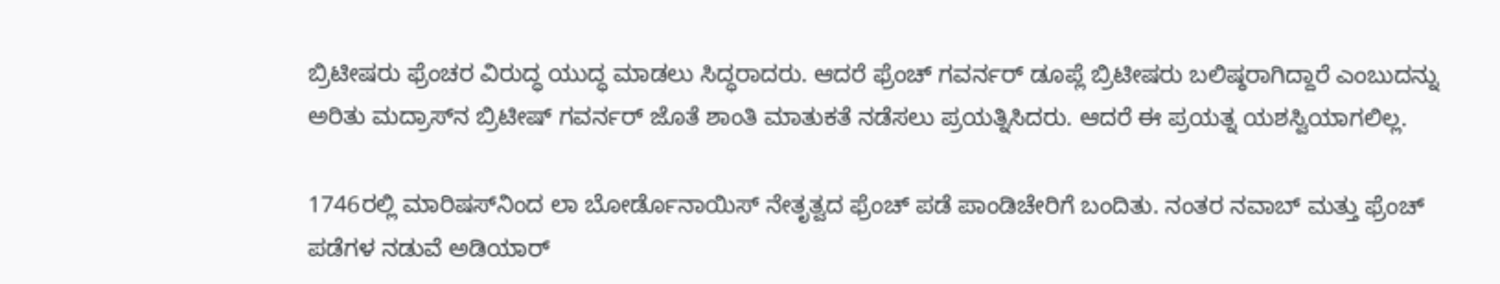ಬ್ರಿಟೀಷರು ಫ್ರೆಂಚರ ವಿರುದ್ಧ ಯುದ್ಧ ಮಾಡಲು ಸಿದ್ಧರಾದರು. ಆದರೆ ಫ್ರೆಂಚ್ ಗವರ್ನರ್ ಡೂಪ್ಲೆ ಬ್ರಿಟೀಷರು ಬಲಿಷ್ಠರಾಗಿದ್ದಾರೆ ಎಂಬುದನ್ನು ಅರಿತು ಮದ್ರಾಸ್‌ನ ಬ್ರಿಟೀಷ್ ಗವರ್ನರ್ ಜೊತೆ ಶಾಂತಿ ಮಾತುಕತೆ ನಡೆಸಲು ಪ್ರಯತ್ನಿಸಿದರು. ಆದರೆ ಈ ಪ್ರಯತ್ನ ಯಶಸ್ವಿಯಾಗಲಿಲ್ಲ.

1746ರಲ್ಲಿ ಮಾರಿಷಸ್‌ನಿಂದ ಲಾ ಬೋರ್ಡೊನಾಯಿಸ್ ನೇತೃತ್ವದ ಫ್ರೆಂಚ್ ಪಡೆ ಪಾಂಡಿಚೇರಿಗೆ ಬಂದಿತು. ನಂತರ ನವಾಬ್ ಮತ್ತು ಫ್ರೆಂಚ್ ಪಡೆಗಳ ನಡುವೆ ಅಡಿಯಾರ್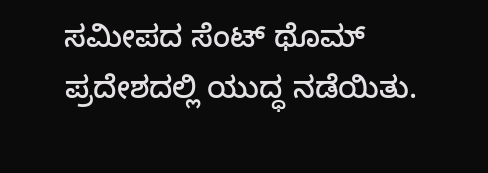ಸಮೀಪದ ಸೆಂಟ್ ಥೊಮ್ ಪ್ರದೇಶದಲ್ಲಿ ಯುದ್ಧ ನಡೆಯಿತು.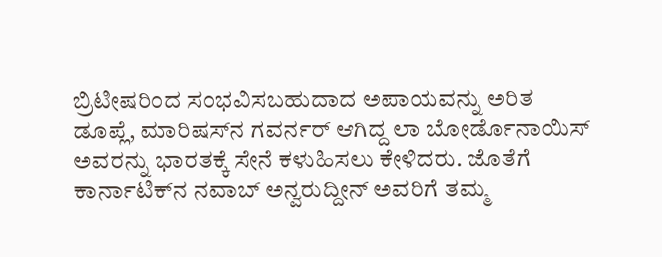ಬ್ರಿಟೀಷರಿಂದ ಸಂಭವಿಸಬಹುದಾದ ಅಪಾಯವನ್ನು ಅರಿತ ಡೂಪ್ಲೆ, ಮಾರಿಷಸ್‌ನ ಗವರ್ನರ್ ಆಗಿದ್ದ ಲಾ ಬೋರ್ಡೊನಾಯಿಸ್ ಅವರನ್ನು ಭಾರತಕ್ಕೆ ಸೇನೆ ಕಳುಹಿಸಲು ಕೇಳಿದರು. ಜೊತೆಗೆ ಕಾರ್ನಾಟಿಕ್‌ನ ನವಾಬ್ ಅನ್ವರುದ್ದೀನ್ ಅವರಿಗೆ ತಮ್ಮ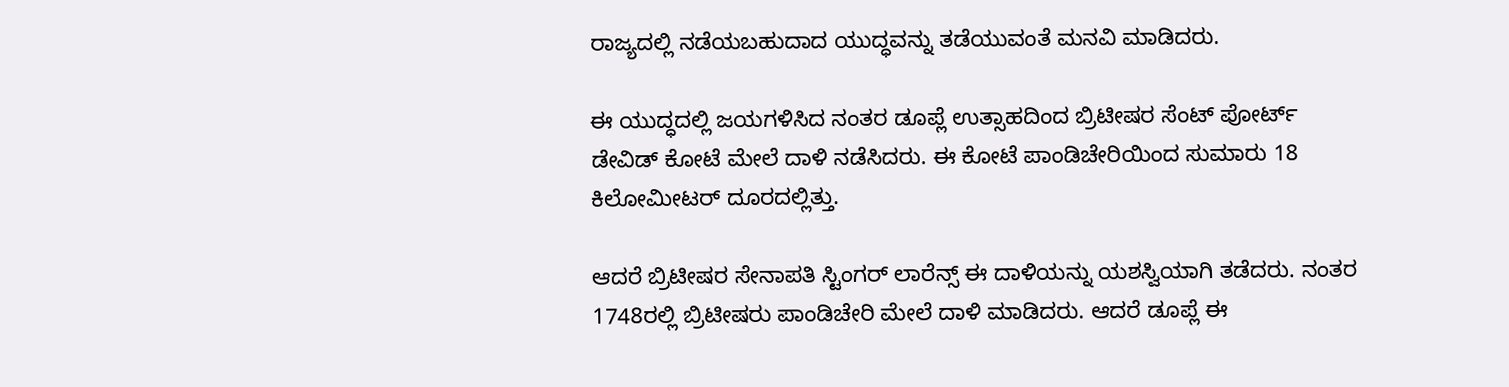ರಾಜ್ಯದಲ್ಲಿ ನಡೆಯಬಹುದಾದ ಯುದ್ಧವನ್ನು ತಡೆಯುವಂತೆ ಮನವಿ ಮಾಡಿದರು.

ಈ ಯುದ್ಧದಲ್ಲಿ ಜಯಗಳಿಸಿದ ನಂತರ ಡೂಪ್ಲೆ ಉತ್ಸಾಹದಿಂದ ಬ್ರಿಟೀಷರ ಸೆಂಟ್ ಪೋರ್ಟ್ ಡೇವಿಡ್ ಕೋಟೆ ಮೇಲೆ ದಾಳಿ ನಡೆಸಿದರು. ಈ ಕೋಟೆ ಪಾಂಡಿಚೇರಿಯಿಂದ ಸುಮಾರು 18 ಕಿಲೋಮೀಟರ್ ದೂರದಲ್ಲಿತ್ತು.

ಆದರೆ ಬ್ರಿಟೀಷರ ಸೇನಾಪತಿ ಸ್ಟಿಂಗರ್ ಲಾರೆನ್ಸ್ ಈ ದಾಳಿಯನ್ನು ಯಶಸ್ವಿಯಾಗಿ ತಡೆದರು. ನಂತರ 1748ರಲ್ಲಿ ಬ್ರಿಟೀಷರು ಪಾಂಡಿಚೇರಿ ಮೇಲೆ ದಾಳಿ ಮಾಡಿದರು. ಆದರೆ ಡೂಪ್ಲೆ ಈ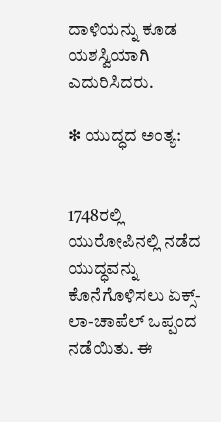ದಾಳಿಯನ್ನು ಕೂಡ ಯಶಸ್ವಿಯಾಗಿ ಎದುರಿಸಿದರು.

❇ ಯುದ್ಧದ ಅಂತ್ಯ:


1748ರಲ್ಲಿ ಯುರೋಪಿನಲ್ಲಿ ನಡೆದ ಯುದ್ಧವನ್ನು ಕೊನೆಗೊಳಿಸಲು ಏಕ್ಸ್-ಲಾ-ಚಾಪೆಲ್ ಒಪ್ಪಂದ ನಡೆಯಿತು. ಈ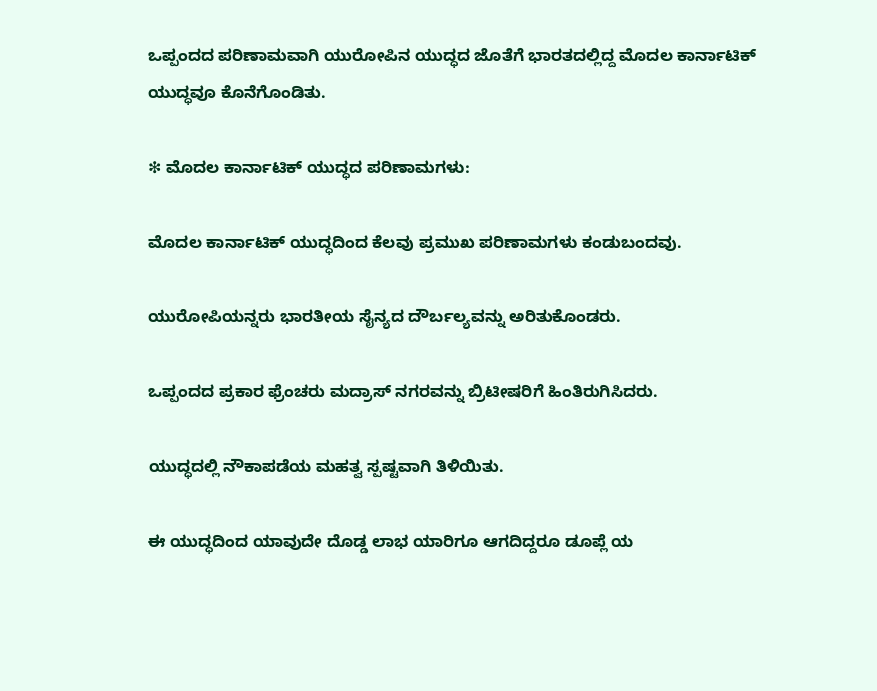ಒಪ್ಪಂದದ ಪರಿಣಾಮವಾಗಿ ಯುರೋಪಿನ ಯುದ್ಧದ ಜೊತೆಗೆ ಭಾರತದಲ್ಲಿದ್ದ ಮೊದಲ ಕಾರ್ನಾಟಿಕ್ ಯುದ್ಧವೂ ಕೊನೆಗೊಂಡಿತು.

❇ ಮೊದಲ ಕಾರ್ನಾಟಿಕ್ ಯುದ್ಧದ ಪರಿಣಾಮಗಳು:

ಮೊದಲ ಕಾರ್ನಾಟಿಕ್ ಯುದ್ಧದಿಂದ ಕೆಲವು ಪ್ರಮುಖ ಪರಿಣಾಮಗಳು ಕಂಡುಬಂದವು.

ಯುರೋಪಿಯನ್ನರು ಭಾರತೀಯ ಸೈನ್ಯದ ದೌರ್ಬಲ್ಯವನ್ನು ಅರಿತುಕೊಂಡರು.

ಒಪ್ಪಂದದ ಪ್ರಕಾರ ಫ್ರೆಂಚರು ಮದ್ರಾಸ್ ನಗರವನ್ನು ಬ್ರಿಟೀಷರಿಗೆ ಹಿಂತಿರುಗಿಸಿದರು.

ಯುದ್ಧದಲ್ಲಿ ನೌಕಾಪಡೆಯ ಮಹತ್ವ ಸ್ಪಷ್ಟವಾಗಿ ತಿಳಿಯಿತು.

ಈ ಯುದ್ಧದಿಂದ ಯಾವುದೇ ದೊಡ್ಡ ಲಾಭ ಯಾರಿಗೂ ಆಗದಿದ್ದರೂ ಡೂಪ್ಲೆ ಯ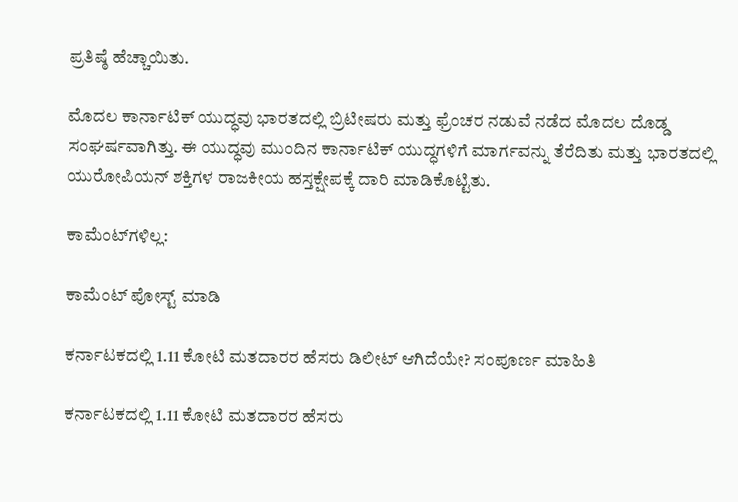ಪ್ರತಿಷ್ಠೆ ಹೆಚ್ಚಾಯಿತು.

ಮೊದಲ ಕಾರ್ನಾಟಿಕ್ ಯುದ್ಧವು ಭಾರತದಲ್ಲಿ ಬ್ರಿಟೀಷರು ಮತ್ತು ಫ್ರೆಂಚರ ನಡುವೆ ನಡೆದ ಮೊದಲ ದೊಡ್ಡ ಸಂಘರ್ಷವಾಗಿತ್ತು. ಈ ಯುದ್ಧವು ಮುಂದಿನ ಕಾರ್ನಾಟಿಕ್ ಯುದ್ಧಗಳಿಗೆ ಮಾರ್ಗವನ್ನು ತೆರೆದಿತು ಮತ್ತು ಭಾರತದಲ್ಲಿ ಯುರೋಪಿಯನ್ ಶಕ್ತಿಗಳ ರಾಜಕೀಯ ಹಸ್ತಕ್ಷೇಪಕ್ಕೆ ದಾರಿ ಮಾಡಿಕೊಟ್ಟಿತು.

ಕಾಮೆಂಟ್‌ಗಳಿಲ್ಲ:

ಕಾಮೆಂಟ್‌‌ ಪೋಸ್ಟ್‌ ಮಾಡಿ

ಕರ್ನಾಟಕದಲ್ಲಿ 1.11 ಕೋಟಿ ಮತದಾರರ ಹೆಸರು ಡಿಲೀಟ್ ಆಗಿದೆಯೇ? ಸಂಪೂರ್ಣ ಮಾಹಿತಿ

ಕರ್ನಾಟಕದಲ್ಲಿ 1.11 ಕೋಟಿ ಮತದಾರರ ಹೆಸರು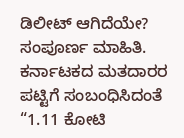ಡಿಲೀಟ್ ಆಗಿದೆಯೇ? ಸಂಪೂರ್ಣ ಮಾಹಿತಿ. ಕರ್ನಾಟಕದ ಮತದಾರರ ಪಟ್ಟಿಗೆ ಸಂಬಂಧಿಸಿದಂತೆ “1.11 ಕೋಟಿ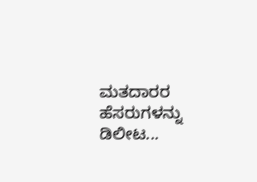ಮತದಾರರ ಹೆಸರುಗಳನ್ನು ಡಿಲೀಟ...